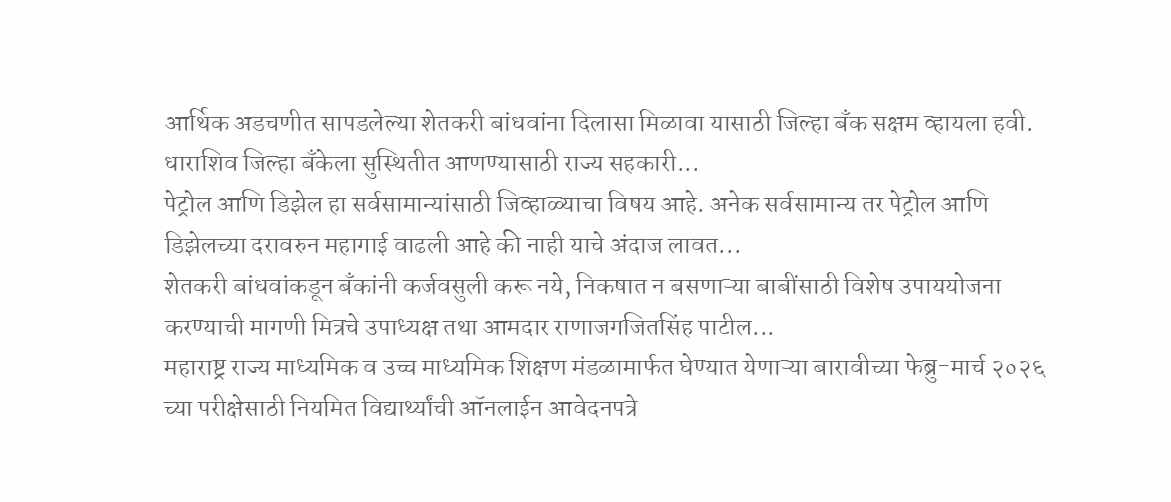आर्थिक अडचणीत सापडलेल्या शेतकरी बांधवांना दिलासा मिळावा यासाठी जिल्हा बँक सक्षम व्हायला हवी. धाराशिव जिल्हा बँकेला सुस्थितीत आणण्यासाठी राज्य सहकारी...
पेट्रोल आणि डिझेल हा सर्वसामान्यांसाठी जिव्हाळ्याचा विषय आहे. अनेक सर्वसामान्य तर पेट्रोल आणि डिझेलच्या दरावरुन महागाई वाढली आहे की नाही याचे अंदाज लावत...
शेतकरी बांधवांकडून बँकांनी कर्जवसुली करू नये, निकषात न बसणाऱ्या बाबींसाठी विशेष उपाययोजना करण्याची मागणी मित्रचे उपाध्यक्ष तथा आमदार राणाजगजितसिंह पाटील...
महाराष्ट्र राज्य माध्यमिक व उच्च माध्यमिक शिक्षण मंडळामार्फत घेण्यात येणाऱ्या बारावीच्या फेब्रु-मार्च २०२६ च्या परीक्षेसाठी नियमित विद्यार्थ्यांची ऑनलाईन आवेदनपत्रे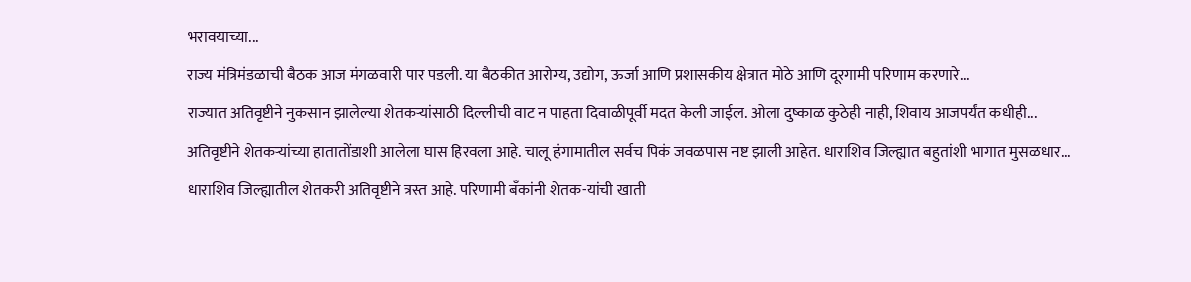भरावयाच्या...
राज्य मंत्रिमंडळाची बैठक आज मंगळवारी पार पडली. या बैठकीत आरोग्य, उद्योग, ऊर्जा आणि प्रशासकीय क्षेत्रात मोठे आणि दूरगामी परिणाम करणारे...
राज्यात अतिवृष्टीने नुकसान झालेल्या शेतकऱ्यांसाठी दिल्लीची वाट न पाहता दिवाळीपूर्वी मदत केली जाईल. ओला दुष्काळ कुठेही नाही, शिवाय आजपर्यंत कधीही...
अतिवृष्टीने शेतकऱ्यांच्या हातातोंडाशी आलेला घास हिरवला आहे. चालू हंगामातील सर्वच पिकं जवळपास नष्ट झाली आहेत. धाराशिव जिल्ह्यात बहुतांशी भागात मुसळधार...
धाराशिव जिल्ह्यातील शेतकरी अतिवृष्टीने त्रस्त आहे. परिणामी बँकांनी शेतक-यांची खाती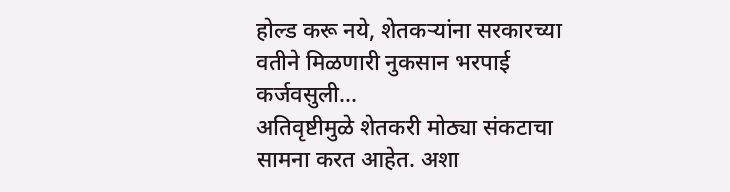होल्ड करू नये, शेतकऱ्यांना सरकारच्या वतीने मिळणारी नुकसान भरपाई कर्जवसुली...
अतिवृष्टीमुळे शेतकरी मोठ्या संकटाचा सामना करत आहेत. अशा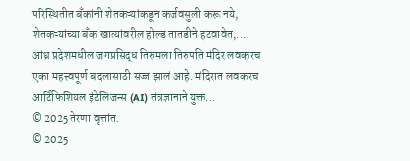परिस्थितीत बँकांनी शेतकऱ्यांकडून कर्जवसुली करू नये, शेतकऱ्यांच्या बँक खात्यांवरील होल्ड तातडीने हटवावेत,...
आंध्र प्रदेशमधील जगप्रसिद्ध तिरुमला तिरुपति मंदिर लवकरच एका महत्त्वपूर्ण बदलासाठी सज्ज झालं आहे. मंदिरात लवकरच आर्टिफिशियल इंटेलिजन्स (AI) तंत्रज्ञानाने युक्त...
© 2025 तेरणा वृत्तांत.
© 2025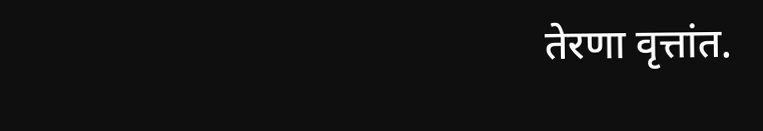तेरणा वृत्तांत.